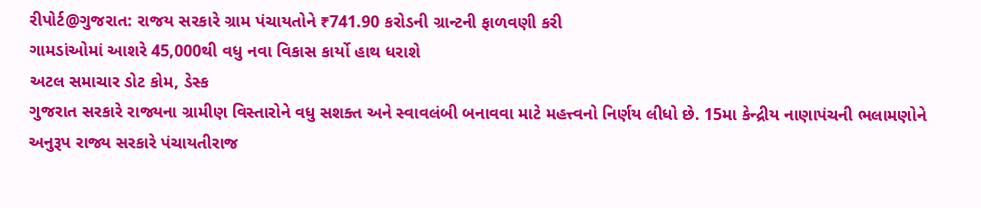રીપોર્ટ@ગુજરાત: રાજય સરકારે ગ્રામ પંચાયતોને ₹741.90 કરોડની ગ્રાન્ટની ફાળવણી કરી
ગામડાંઓમાં આશરે 45,000થી વધુ નવા વિકાસ કાર્યો હાથ ધરાશે
અટલ સમાચાર ડોટ કોમ, ડેસ્ક
ગુજરાત સરકારે રાજ્યના ગ્રામીણ વિસ્તારોને વધુ સશક્ત અને સ્વાવલંબી બનાવવા માટે મહત્ત્વનો નિર્ણય લીધો છે. 15મા કેન્દ્રીય નાણાપંચની ભલામણોને અનુરૂપ રાજ્ય સરકારે પંચાયતીરાજ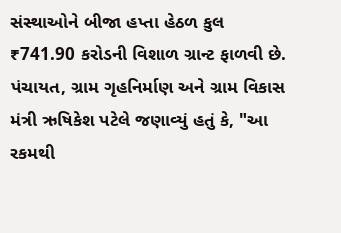સંસ્થાઓને બીજા હપ્તા હેઠળ કુલ ₹741.90 કરોડની વિશાળ ગ્રાન્ટ ફાળવી છે. પંચાયત, ગ્રામ ગૃહનિર્માણ અને ગ્રામ વિકાસ મંત્રી ઋષિકેશ પટેલે જણાવ્યું હતું કે, "આ રકમથી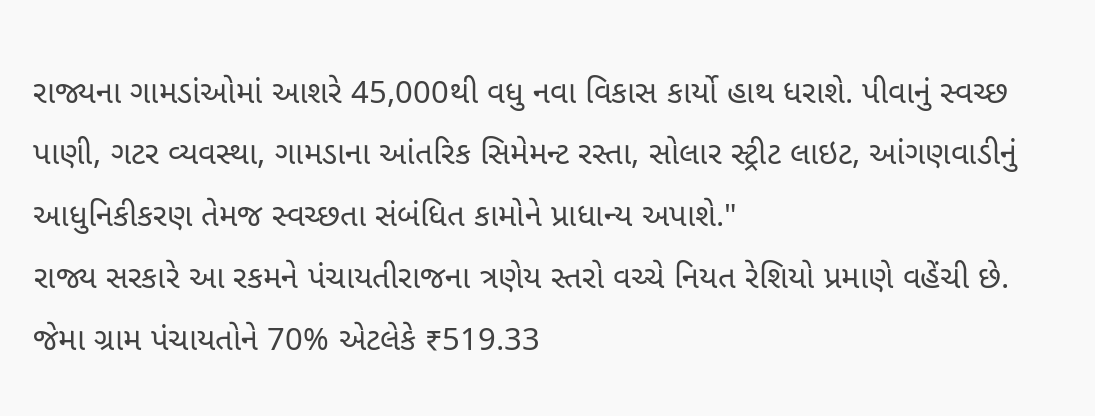રાજ્યના ગામડાંઓમાં આશરે 45,000થી વધુ નવા વિકાસ કાર્યો હાથ ધરાશે. પીવાનું સ્વચ્છ પાણી, ગટર વ્યવસ્થા, ગામડાના આંતરિક સિમેમન્ટ રસ્તા, સોલાર સ્ટ્રીટ લાઇટ, આંગણવાડીનું આધુનિકીકરણ તેમજ સ્વચ્છતા સંબંધિત કામોને પ્રાધાન્ય અપાશે."
રાજ્ય સરકારે આ રકમને પંચાયતીરાજના ત્રણેય સ્તરો વચ્ચે નિયત રેશિયો પ્રમાણે વહેંચી છે. જેમા ગ્રામ પંચાયતોને 70% એટલેકે ₹519.33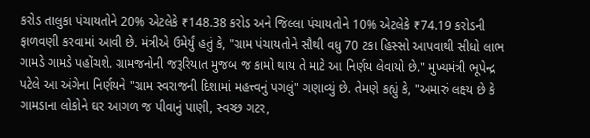કરોડ તાલુકા પંચાયતોને 20% એટલેકે ₹148.38 કરોડ અને જિલ્લા પંચાયતોને 10% એટલેકે ₹74.19 કરોડની ફાળવણી કરવામાં આવી છે. મંત્રીએ ઉમેર્યું હતું કે, "ગ્રામ પંચાયતોને સૌથી વધુ 70 ટકા હિસ્સો આપવાથી સીધો લાભ ગામડે ગામડે પહોંચશે. ગ્રામજનોની જરૂરિયાત મુજબ જ કામો થાય તે માટે આ નિર્ણય લેવાયો છે." મુખ્યમંત્રી ભૂપેન્દ્ર પટેલે આ અંગેના નિર્ણયને "ગ્રામ સ્વરાજની દિશામાં મહત્ત્વનું પગલું" ગણાવ્યું છે. તેમણે કહ્યું કે, "અમારું લક્ષ્ય છે કે ગામડાના લોકોને ઘર આગળ જ પીવાનું પાણી, સ્વચ્છ ગટર,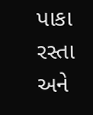પાકા રસ્તા અને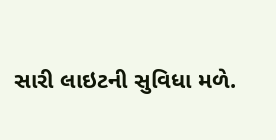સારી લાઇટની સુવિધા મળે.